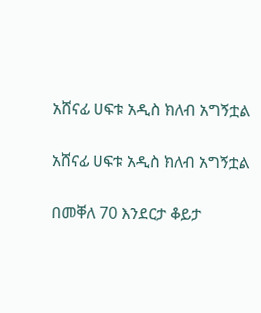አሸናፊ ሀፍቱ አዲስ ክለብ አግኝቷል

አሸናፊ ሀፍቱ አዲስ ክለብ አግኝቷል

በመቐለ 70 እንደርታ ቆይታ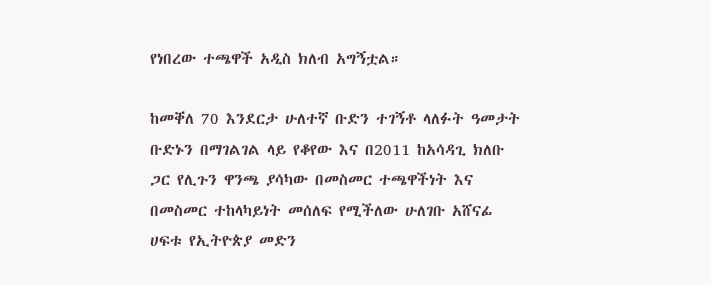የነበረው ተጫዋች አዲስ ክለብ አግኝቷል።

ከመቐለ 70 እንደርታ ሁለተኛ ቡድን ተገኝቶ ላለፉት ዓመታት ቡድኑን በማገልገል ላይ የቆየው እና በ2011 ከአሳዳጊ ክለቡ ጋር የሊጉን ዋንጫ ያሳካው በመስመር ተጫዋችነት እና በመስመር ተከላካይነት መሰለፍ የሚችለው ሁለገቡ አሸናፊ ሀፍቱ የኢትዮጵያ መድን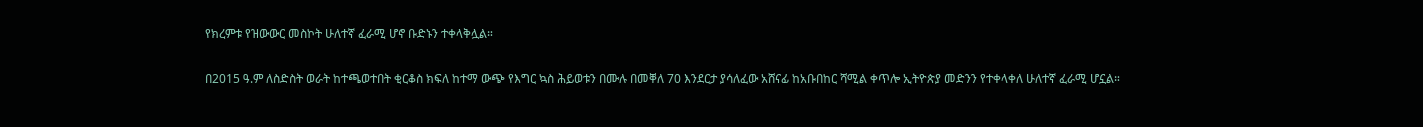የክረምቱ የዝውውር መስኮት ሁለተኛ ፈራሚ ሆኖ ቡድኑን ተቀላቅሏል።

በ2015 ዓ.ም ለስድስት ወራት ከተጫወተበት ቂርቆስ ክፍለ ከተማ ውጭ የእግር ኳስ ሕይወቱን በሙሉ በመቐለ 70 እንደርታ ያሳለፈው አሸናፊ ከአቡበከር ሻሚል ቀጥሎ ኢትዮጵያ መድንን የተቀላቀለ ሁለተኛ ፈራሚ ሆኗል።